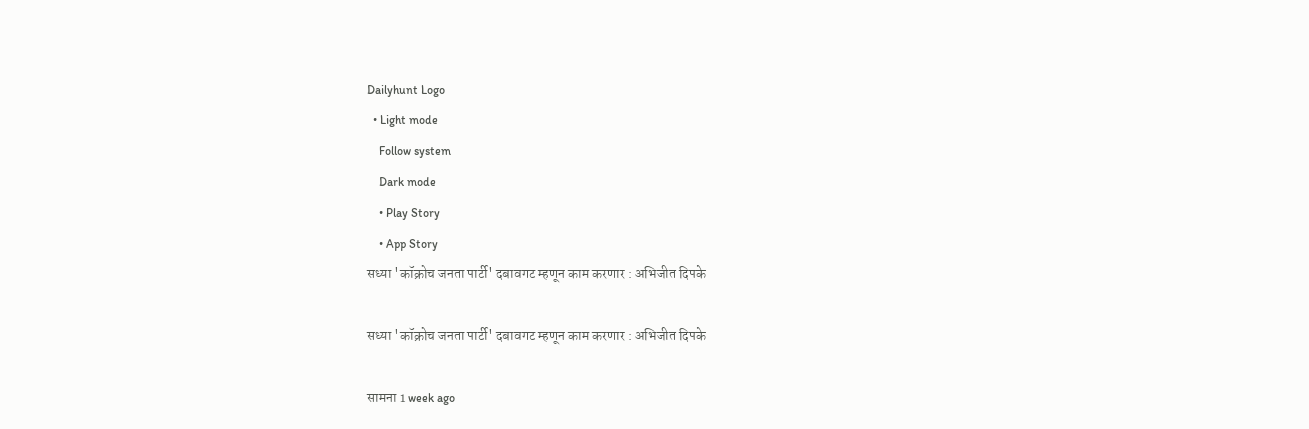Dailyhunt Logo
  • Light mode
    Follow system
    Dark mode
    • Play Story
    • App Story
सध्या 'कॉक्रोच जनता पार्टी' दबावगट म्हणून काम करणार : अभिजीत दिपके

सध्या 'कॉक्रोच जनता पार्टी' दबावगट म्हणून काम करणार : अभिजीत दिपके

सामना 1 week ago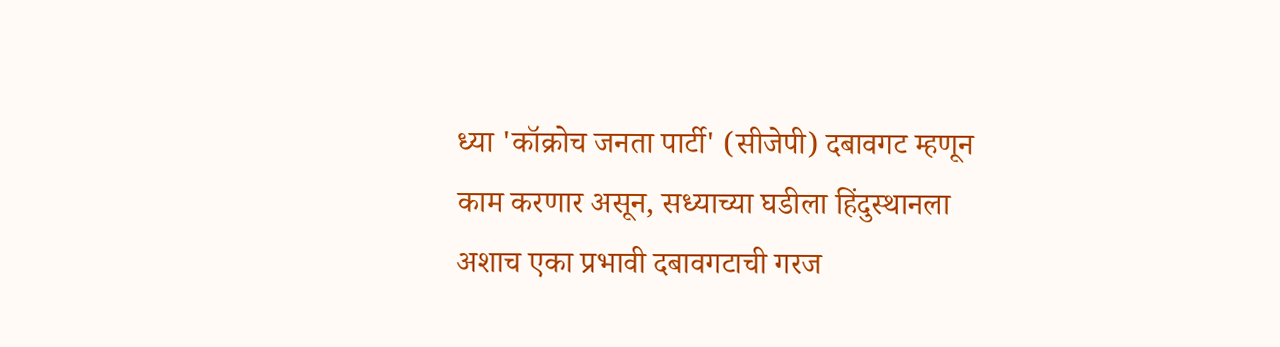ध्या 'कॉक्रोच जनता पार्टी' (सीजेपी) दबावगट म्हणून काम करणार असून, सध्याच्या घडीला हिंदुस्थानला अशाच एका प्रभावी दबावगटाची गरज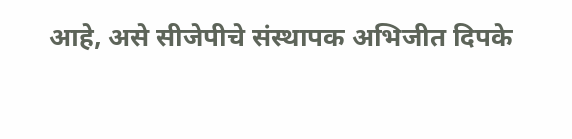आहे, असे सीजेपीचे संस्थापक अभिजीत दिपके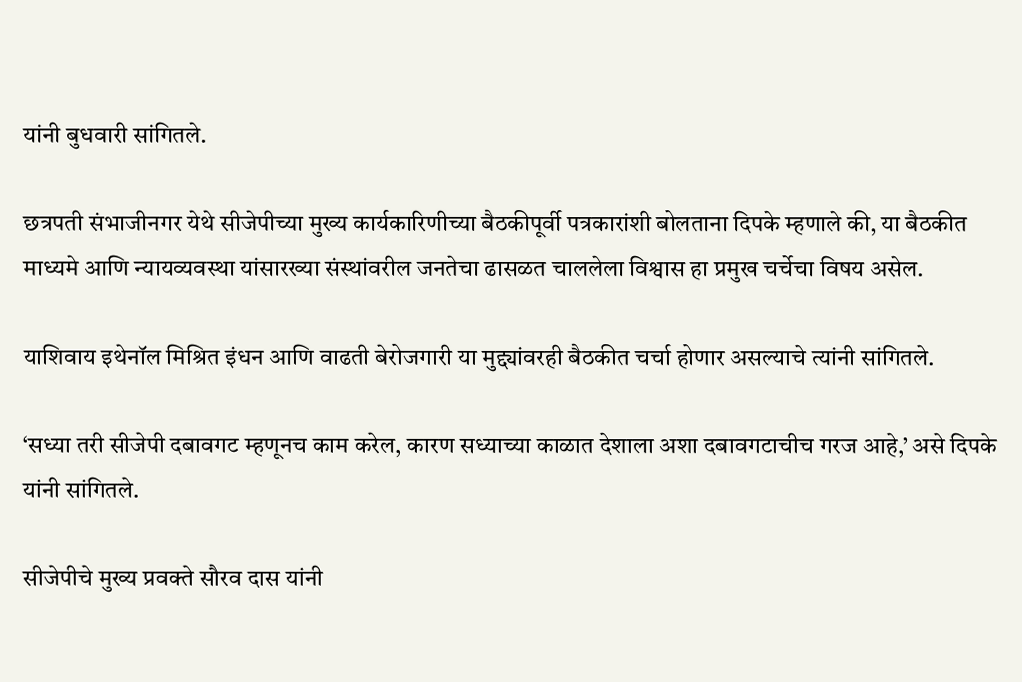यांनी बुधवारी सांगितले.

छत्रपती संभाजीनगर येथे सीजेपीच्या मुख्य कार्यकारिणीच्या बैठकीपूर्वी पत्रकारांशी बोलताना दिपके म्हणाले की, या बैठकीत माध्यमे आणि न्यायव्यवस्था यांसारख्या संस्थांवरील जनतेचा ढासळत चाललेला विश्वास हा प्रमुख चर्चेचा विषय असेल.

याशिवाय इथेनॉल मिश्रित इंधन आणि वाढती बेरोजगारी या मुद्द्यांवरही बैठकीत चर्चा होणार असल्याचे त्यांनी सांगितले.

‘सध्या तरी सीजेपी दबावगट म्हणूनच काम करेल, कारण सध्याच्या काळात देशाला अशा दबावगटाचीच गरज आहे,’ असे दिपके यांनी सांगितले.

सीजेपीचे मुख्य प्रवक्ते सौरव दास यांनी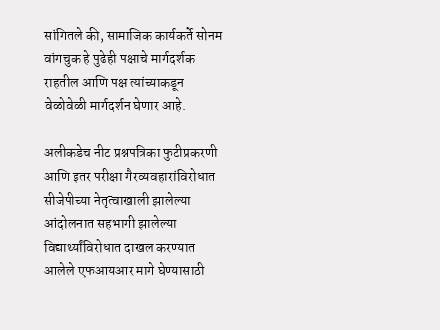सांगितले की, सामाजिक कार्यकर्ते सोनम वांगचुक हे पुढेही पक्षाचे मार्गदर्शक राहतील आणि पक्ष त्यांच्याकडून वेळोवेळी मार्गदर्शन घेणार आहे.

अलीकडेच नीट प्रश्नपत्रिका फुटीप्रकरणी आणि इतर परीक्षा गैरव्यवहारांविरोधात सीजेपीच्या नेतृत्वाखाली झालेल्या आंदोलनात सहभागी झालेल्या विद्यार्थ्यांविरोधात दाखल करण्यात आलेले एफआयआर मागे घेण्यासाठी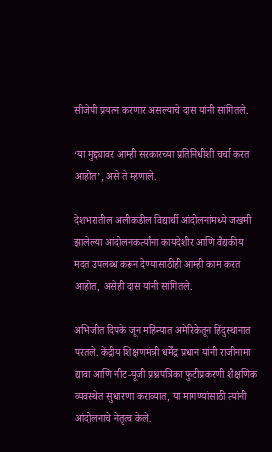सीजेपी प्रयत्न करणार असल्याचे दास यांनी सांगितले.

‘या मुद्द्यावर आम्ही सरकारच्या प्रतिनिधींशी चर्चा करत आहोत’, असे ते म्हणाले.

देशभरातील अलीकडील विद्यार्थी आंदोलनांमध्ये जखमी झालेल्या आंदोलनकर्त्यांना कायदेशीर आणि वैद्यकीय मदत उपलब्ध करून देण्यासाठीही आम्ही काम करत आहोत, असेही दास यांनी सांगितले.

अभिजीत दिपके जून महिन्यात अमेरिकेतून हिंदुस्थानात परतले. केंद्रीय शिक्षणमंत्री धर्मेंद्र प्रधान यांनी राजीनामा द्यावा आणि नीट-यूजी प्रश्नपत्रिका फुटीप्रकरणी शैक्षणिक व्यवस्थेत सुधारणा कराव्यात, या मागण्यांसाठी त्यांनी आंदोलनाचे नेतृत्व केले.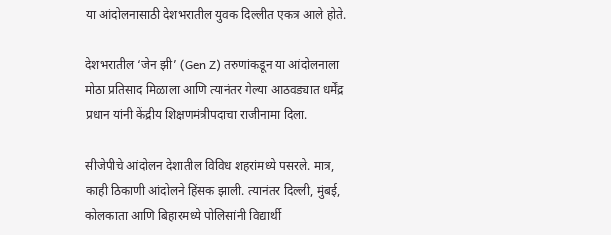या आंदोलनासाठी देशभरातील युवक दिल्लीत एकत्र आले होते.

देशभरातील ‘जेन झी’ (Gen Z) तरुणांकडून या आंदोलनाला मोठा प्रतिसाद मिळाला आणि त्यानंतर गेल्या आठवड्यात धर्मेंद्र प्रधान यांनी केंद्रीय शिक्षणमंत्रीपदाचा राजीनामा दिला.

सीजेपीचे आंदोलन देशातील विविध शहरांमध्ये पसरले. मात्र, काही ठिकाणी आंदोलने हिंसक झाली. त्यानंतर दिल्ली, मुंबई, कोलकाता आणि बिहारमध्ये पोलिसांनी विद्यार्थी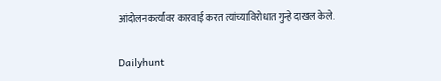आंदोलनकर्त्यांवर कारवाई करत त्यांच्याविरोधात गुन्हे दाखल केले.

Dailyhunt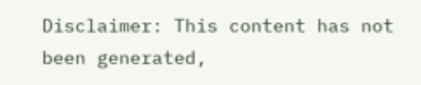Disclaimer: This content has not been generated,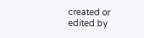created or edited by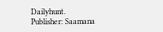Dailyhunt. Publisher: Saamana